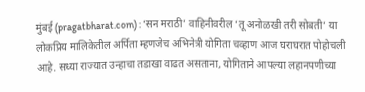मुंबई (pragatbharat.com) : ‘सन मराठी’ वाहिनीवरील ‘तू अनोळखी तरी सोबती’ या लोकप्रिय मालिकेतील अर्पिता म्हणजेच अभिनेत्री योगिता चव्हाण आज घराघरात पोहोचली आहे. सध्या राज्यात उन्हाचा तडाखा वाढत असताना, योगिताने आपल्या लहानपणीच्या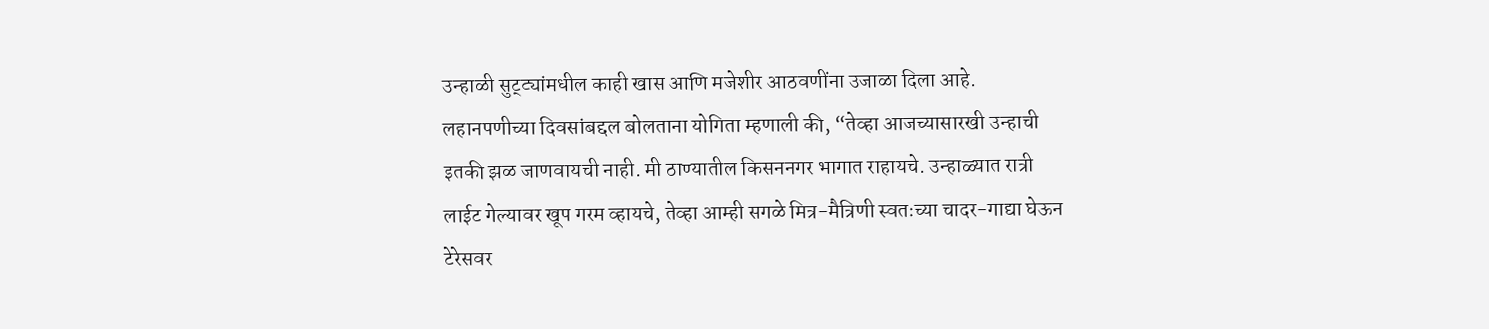उन्हाळी सुट्ट्यांमधील काही खास आणि मजेशीर आठवणींना उजाळा दिला आहे.
लहानपणीच्या दिवसांबद्दल बोलताना योगिता म्हणाली की, “तेव्हा आजच्यासारखी उन्हाची इतकी झळ जाणवायची नाही. मी ठाण्यातील किसननगर भागात राहायचे. उन्हाळ्यात रात्री लाईट गेल्यावर खूप गरम व्हायचे, तेव्हा आम्ही सगळे मित्र-मैत्रिणी स्वतःच्या चादर-गाद्या घेऊन टेरेसवर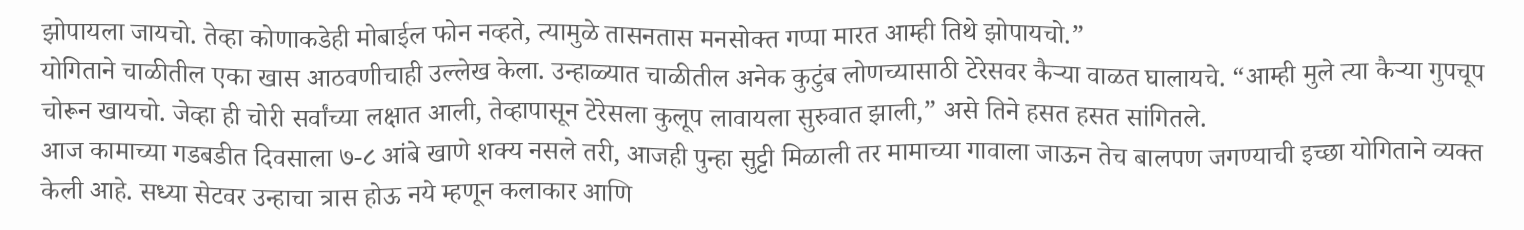झोपायला जायचो. तेव्हा कोणाकडेही मोबाईल फोन नव्हते, त्यामुळे तासनतास मनसोक्त गप्पा मारत आम्ही तिथे झोपायचो.”
योगिताने चाळीतील एका खास आठवणीचाही उल्लेख केला. उन्हाळ्यात चाळीतील अनेक कुटुंब लोणच्यासाठी टेरेसवर कैऱ्या वाळत घालायचे. “आम्ही मुले त्या कैऱ्या गुपचूप चोरून खायचो. जेव्हा ही चोरी सर्वांच्या लक्षात आली, तेव्हापासून टेरेसला कुलूप लावायला सुरुवात झाली,” असे तिने हसत हसत सांगितले.
आज कामाच्या गडबडीत दिवसाला ७-८ आंबे खाणे शक्य नसले तरी, आजही पुन्हा सुट्टी मिळाली तर मामाच्या गावाला जाऊन तेच बालपण जगण्याची इच्छा योगिताने व्यक्त केली आहे. सध्या सेटवर उन्हाचा त्रास होऊ नये म्हणून कलाकार आणि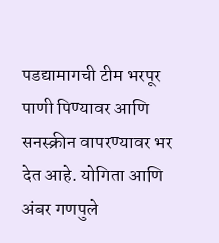पडद्यामागची टीम भरपूर पाणी पिण्यावर आणि सनस्क्रीन वापरण्यावर भर देत आहे. योगिता आणि अंबर गणपुले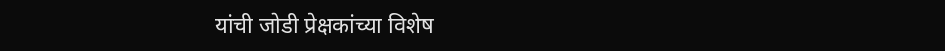यांची जोडी प्रेक्षकांच्या विशेष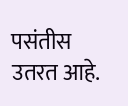पसंतीस उतरत आहे.